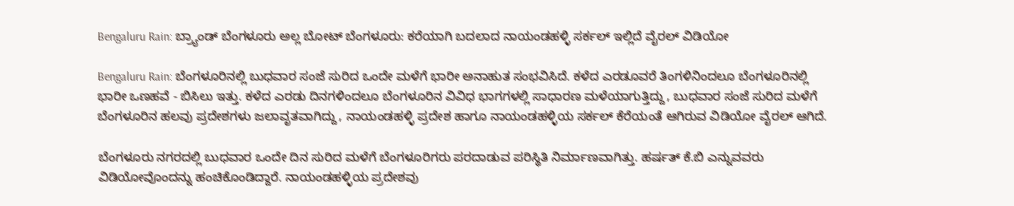Bengaluru Rain: ಬ್ರ್ಯಾಂಡ್ ಬೆಂಗಳೂರು ಅಲ್ಲ ಬೋಟ್ ಬೆಂಗಳೂರು: ಕರೆಯಾಗಿ ಬದಲಾದ ನಾಯಂಡಹಳ್ಳಿ ಸರ್ಕಲ್ ಇಲ್ಲಿದೆ ವೈರಲ್ ವಿಡಿಯೋ

Bengaluru Rain: ಬೆಂಗಳೂರಿನಲ್ಲಿ ಬುಧವಾರ ಸಂಜೆ ಸುರಿದ ಒಂದೇ ಮಳೆಗೆ ಭಾರೀ ಅನಾಹುತ ಸಂಭವಿಸಿದೆ. ಕಳೆದ ಎರಡೂವರೆ ತಿಂಗಳಿನಿಂದಲೂ ಬೆಂಗಳೂರಿನಲ್ಲಿ ಭಾರೀ ಒಣಹವೆ - ಬಿಸಿಲು ಇತ್ತು. ಕಳೆದ ಎರಡು ದಿನಗಳಿಂದಲೂ ಬೆಂಗಳೂರಿನ ವಿವಿಧ ಭಾಗಗಳಲ್ಲಿ ಸಾಧಾರಣ ಮಳೆಯಾಗುತ್ತಿದ್ದು, ಬುಧವಾರ ಸಂಜೆ ಸುರಿದ ಮಳೆಗೆ ಬೆಂಗಳೂರಿನ ಹಲವು ಪ್ರದೇಶಗಳು ಜಲಾವೃತವಾಗಿದ್ದು, ನಾಯಂಡಹಳ್ಳಿ ಪ್ರದೇಶ ಹಾಗೂ ನಾಯಂಡಹಳ್ಳಿಯ ಸರ್ಕಲ್ ಕೆರೆಯಂತೆ ಆಗಿರುವ ವಿಡಿಯೋ ವೈರಲ್ ಆಗಿದೆ.

ಬೆಂಗಳೂರು ನಗರದಲ್ಲಿ ಬುಧವಾರ ಒಂದೇ ದಿನ ಸುರಿದ ಮಳೆಗೆ ಬೆಂಗಳೂರಿಗರು ಪರದಾಡುವ ಪರಿಸ್ಥಿತಿ ನಿರ್ಮಾಣವಾಗಿತ್ತು. ಹರ್ಷತ್ ಕೆ.ಬಿ ಎನ್ನುವವರು ವಿಡಿಯೋವೊಂದನ್ನು ಹಂಚಿಕೊಂಡಿದ್ದಾರೆ. ನಾಯಂಡಹಳ್ಳಿಯ ಪ್ರದೇಶವು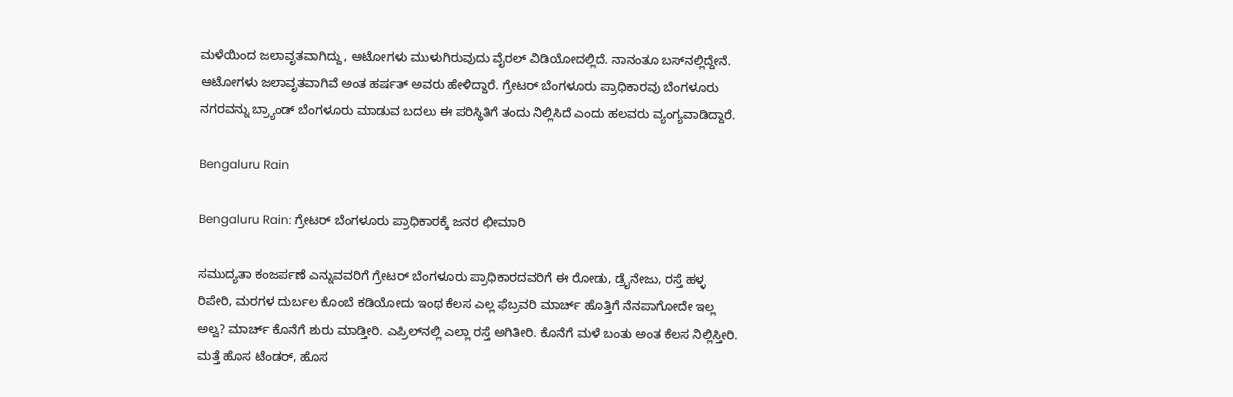ಮಳೆಯಿಂದ ಜಲಾವೃತವಾಗಿದ್ದು, ಆಟೋಗಳು ಮುಳುಗಿರುವುದು ವೈರಲ್ ವಿಡಿಯೋದಲ್ಲಿದೆ. ನಾನಂತೂ ಬಸ್‌ನಲ್ಲಿದ್ದೇನೆ. ಆಟೋಗಳು ಜಲಾವೃತವಾಗಿವೆ ಅಂತ ಹರ್ಷತ್ ಅವರು ಹೇಳಿದ್ದಾರೆ. ಗ್ರೇಟರ್ ಬೆಂಗಳೂರು ಪ್ರಾಧಿಕಾರವು ಬೆಂಗಳೂರು ನಗರವನ್ನು ಬ್ರ್ಯಾಂಡ್ ಬೆಂಗಳೂರು ಮಾಡುವ ಬದಲು ಈ ಪರಿಸ್ಥಿತಿಗೆ ತಂದು ನಿಲ್ಲಿಸಿದೆ ಎಂದು ಹಲವರು ವ್ಯಂಗ್ಯವಾಡಿದ್ದಾರೆ.

Bengaluru Rain

Bengaluru Rain: ಗ್ರೇಟರ್ ಬೆಂಗಳೂರು ಪ್ರಾಧಿಕಾರಕ್ಕೆ ಜನರ ಛೀಮಾರಿ

ಸಮುದ್ಯತಾ ಕಂಜರ್ಪಣೆ ಎನ್ನುವವರಿಗೆ ಗ್ರೇಟರ್ ಬೆಂಗಳೂರು ಪ್ರಾಧಿಕಾರದವರಿಗೆ ಈ ರೋಡು, ಡ್ರೈನೇಜು, ರಸ್ತೆ ಹಳ್ಳ ರಿಪೇರಿ, ಮರಗಳ ದುರ್ಬಲ ಕೊಂಬೆ ಕಡಿಯೋದು ಇಂಥ ಕೆಲಸ ಎಲ್ಲ ಫೆಬ್ರವರಿ ಮಾರ್ಚ್ ಹೊತ್ತಿಗೆ ನೆನಪಾಗೋದೇ ಇಲ್ಲ ಅಲ್ವ? ಮಾರ್ಚ್ ಕೊನೆಗೆ ಶುರು ಮಾಡ್ತೀರಿ. ಎಪ್ರಿಲ್‌ನಲ್ಲಿ ಎಲ್ಲಾ ರಸ್ತೆ ಅಗಿತೀರಿ. ಕೊನೆಗೆ ಮಳೆ ಬಂತು ಅಂತ ಕೆಲಸ ನಿಲ್ಲಿಸ್ತೀರಿ. ಮತ್ತೆ ಹೊಸ ಟೆಂಡರ್, ಹೊಸ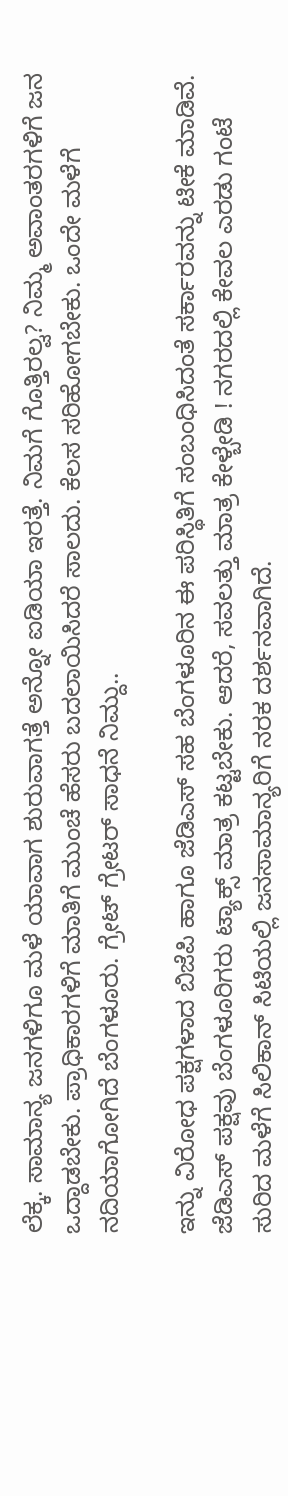ಲೆಕ್ಕ. ಸಾಮಾನ್ಯ ಜನಗಳಿಗೂ ಮಳೆ ಯಾವಾಗ ಶುರುವಾಗತ್ತೆ ಅನ್ನೋ ಐಡಿಯಾ ಇರತ್ತೆ. ನಿಮಗೆ ಗೊತ್ತಿರಲ್ವ? ನಿಮ್ಮ ಅವಾಂತರಗಳಿಗೆ ಜನ ಒದ್ದಾಡಬೇಕು. ಪ್ರಾಧಿಕಾರಗಳಿಗೆ ಮಾತಿಗೆ ‌ಮುಂಚೆ ಹೆಸರು ಬದಲಾಯಿಸಿದರೆ ಸಾಲದು. ಕೆಲಸ ಸರಿಹೋಗಬೇಕು. ಒಂದೇ ಮಳೆಗೆ ನದಿಯಾಗೋಗಿದೆ ಬೆಂಗಳೂರು. ಗ್ರೇಟ್ ಗ್ರೇಟರ್ ಸಾಧನೆ ನಿಮ್ದು..

ಇನ್ನು ವಿರೋಧ ಪಕ್ಷಗಳಾದ ಬಿಜೆಪಿ ಹಾಗೂ ಜೆಡಿಎಸ್ ಸಹ ಬೆಂಗಳೂರಿನ ಈ ಪರಿಸ್ಥಿತಿಗೆ ಸಂಬಂಧಿಸಿದಂತೆ ಸರ್ಕಾರವನ್ನು ಟೀಕೆ ಮಾಡಿವೆ. ಜೆಡಿಎಸ್ ಪಕ್ಷವು ಬೆಂಗಳೂರಿಗರು ಟ್ಯಾಕ್ಸ್‌ ಮಾತ್ರ ಕಟ್ಟಬೇಕು. ಆದರೆ, ಸವಲತ್ತು ಮಾತ್ರ ಕೇಳ್ಬೇಡಿ ! ನಗರದಲ್ಲಿ ಕೇವಲ ಎರಡು ಗಂಟೆ ಸುರಿದ ಮಳೆಗೆ ಸಿಲಿಕಾನ್‌ ಸಿಟಿಯಲ್ಲಿ ಜನಸಾಮಾನ್ಯರಿಗೆ ನರಕ ದರ್ಶನವಾಗಿದೆ.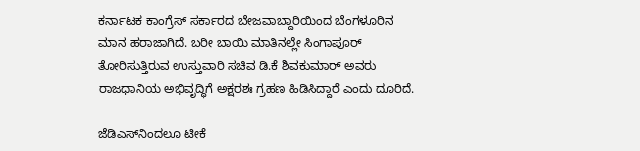ಕರ್ನಾಟಕ ಕಾಂಗ್ರೆಸ್ ಸರ್ಕಾರದ ಬೇಜವಾಬ್ದಾರಿಯಿಂದ ಬೆಂಗಳೂರಿನ ಮಾನ ಹರಾಜಾಗಿದೆ. ಬರೀ ಬಾಯಿ ಮಾತಿನಲ್ಲೇ ಸಿಂಗಾಪೂರ್‌ ತೋರಿಸುತ್ತಿರುವ ಉಸ್ತುವಾರಿ ಸಚಿವ ಡಿ.ಕೆ ಶಿವಕುಮಾರ್ ಅವರು ರಾಜಧಾನಿಯ ಅಭಿವೃದ್ಧಿಗೆ ಅಕ್ಷರಶಃ ಗ್ರಹಣ ಹಿಡಿಸಿದ್ದಾರೆ ಎಂದು ದೂರಿದೆ.

ಜೆಡಿಎಸ್‌ನಿಂದಲೂ ಟೀಕೆ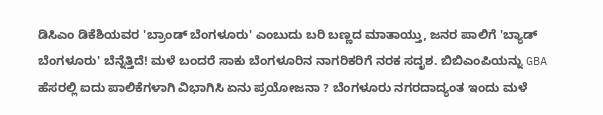ಡಿಸಿಎಂ ಡಿಕೆಶಿಯವರ 'ಬ್ರಾಂಡ್ ಬೆಂಗಳೂರು' ಎಂಬುದು ಬರಿ ಬಣ್ಣದ ಮಾತಾಯ್ತು, ಜನರ ಪಾಲಿಗೆ 'ಬ್ಯಾಡ್ ಬೆಂಗಳೂರು' ಬೆನ್ನೆತ್ತಿದೆ! ಮಳೆ ಬಂದರೆ ಸಾಕು ಬೆಂಗಳೂರಿನ ನಾಗರಿಕರಿಗೆ ನರಕ ಸದೃಶ. ಬಿಬಿಎಂಪಿಯನ್ನು GBA ಹೆಸರಲ್ಲಿ ಐದು ಪಾಲಿಕೆಗಳಾಗಿ ವಿಭಾಗಿಸಿ ಏನು ಪ್ರಯೋಜನಾ ? ಬೆಂಗಳೂರು ನಗರದಾದ್ಯಂತ ಇಂದು ಮಳೆ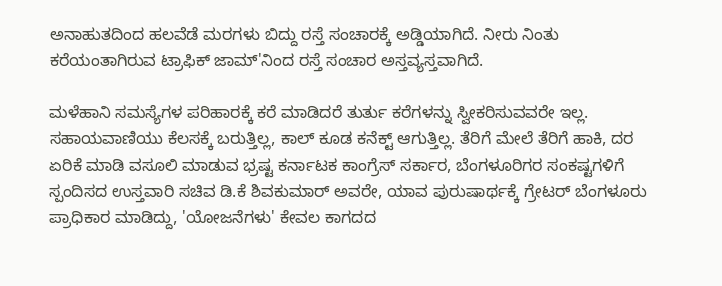ಅನಾಹುತದಿಂದ ಹಲವೆಡೆ ಮರಗಳು ಬಿದ್ದು ರಸ್ತೆ ಸಂಚಾರಕ್ಕೆ ಅಡ್ಡಿಯಾಗಿದೆ. ನೀರು ನಿಂತು ಕರೆಯಂತಾಗಿರುವ ಟ್ರಾಫಿಕ್ ಜಾಮ್'ನಿಂದ ರಸ್ತೆ ಸಂಚಾರ ಅಸ್ತವ್ಯಸ್ತವಾಗಿದೆ.

ಮಳೆಹಾನಿ ಸಮಸ್ಯೆಗಳ ಪರಿಹಾರಕ್ಕೆ ಕರೆ ಮಾಡಿದರೆ ತುರ್ತು ಕರೆಗಳನ್ನು ಸ್ವೀಕರಿಸುವವರೇ ಇಲ್ಲ. ಸಹಾಯವಾಣಿಯು ಕೆಲಸಕ್ಕೆ ಬರುತ್ತಿಲ್ಲ, ಕಾಲ್ ಕೂಡ ಕನೆಕ್ಟ್ ಆಗುತ್ತಿಲ್ಲ. ತೆರಿಗೆ ಮೇಲೆ ತೆರಿಗೆ ಹಾಕಿ, ದರ ಏರಿಕೆ ಮಾಡಿ ವಸೂಲಿ‌ ಮಾಡುವ ಭ್ರಷ್ಟ ಕರ್ನಾಟಕ ಕಾಂಗ್ರೆಸ್ ಸರ್ಕಾರ, ಬೆಂಗಳೂರಿಗರ ಸಂಕಷ್ಟಗಳಿಗೆ ಸ್ಪಂದಿಸದ ಉಸ್ತವಾರಿ ಸಚಿವ ಡಿ.ಕೆ ಶಿವಕುಮಾರ್ ಅವರೇ, ಯಾವ ಪುರುಷಾರ್ಥಕ್ಕೆ ಗ್ರೇಟರ್ ಬೆಂಗಳೂರು ಪ್ರಾಧಿಕಾರ ಮಾಡಿದ್ದು, 'ಯೋಜನೆಗಳು' ಕೇವಲ ಕಾಗದದ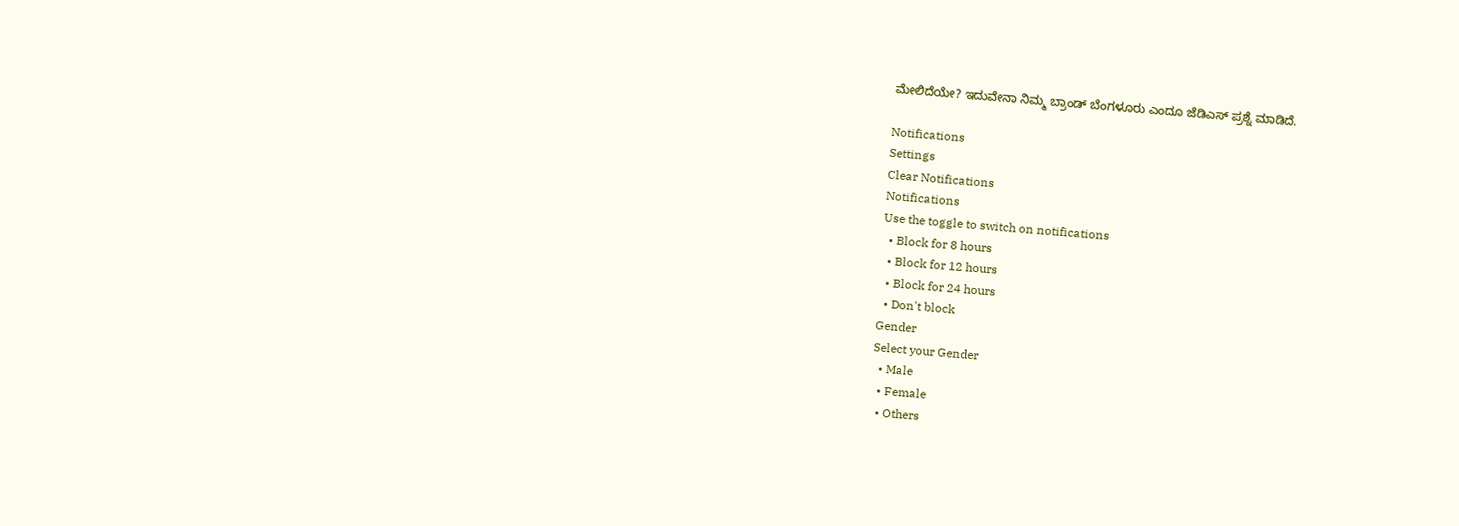ಮೇಲಿದೆಯೇ? ಇದುವೇನಾ ನಿಮ್ಮ ಬ್ರಾಂಡ್ ಬೆಂಗಳೂರು ಎಂದೂ ಜೆಡಿಎಸ್ ಪ್ರಶ್ನೆ ಮಾಡಿದೆ.

Notifications
Settings
Clear Notifications
Notifications
Use the toggle to switch on notifications
  • Block for 8 hours
  • Block for 12 hours
  • Block for 24 hours
  • Don't block
Gender
Select your Gender
  • Male
  • Female
  • Others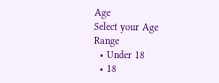Age
Select your Age Range
  • Under 18
  • 18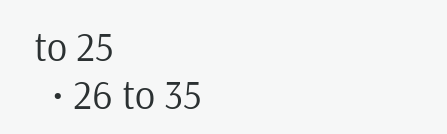to 25
  • 26 to 35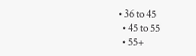• 36 to 45
  • 45 to 55
  • 55+